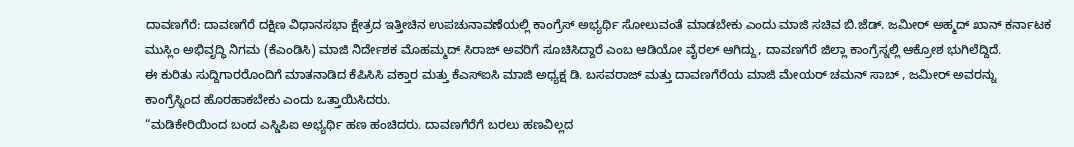ದಾವಣಗೆರೆ: ದಾವಣಗೆರೆ ದಕ್ಷಿಣ ವಿಧಾನಸಭಾ ಕ್ಷೇತ್ರದ ಇತ್ತೀಚಿನ ಉಪಚುನಾವಣೆಯಲ್ಲಿ ಕಾಂಗ್ರೆಸ್ ಅಭ್ಯರ್ಥಿ ಸೋಲುವಂತೆ ಮಾಡಬೇಕು ಎಂದು ಮಾಜಿ ಸಚಿವ ಬಿ.ಜೆಡ್. ಜಮೀರ್ ಅಹ್ಮದ್ ಖಾನ್ ಕರ್ನಾಟಕ ಮುಸ್ಲಿಂ ಅಭಿವೃದ್ಧಿ ನಿಗಮ (ಕೆಎಂಡಿಸಿ) ಮಾಜಿ ನಿರ್ದೇಶಕ ಮೊಹಮ್ಮದ್ ಸಿರಾಜ್ ಅವರಿಗೆ ಸೂಚಿಸಿದ್ದಾರೆ ಎಂಬ ಆಡಿಯೋ ವೈರಲ್ ಆಗಿದ್ದು, ದಾವಣಗೆರೆ ಜಿಲ್ಲಾ ಕಾಂಗ್ರೆಸ್ನಲ್ಲಿ ಆಕ್ರೋಶ ಭುಗಿಲೆದ್ದಿದೆ.
ಈ ಕುರಿತು ಸುದ್ದಿಗಾರರೊಂದಿಗೆ ಮಾತನಾಡಿದ ಕೆಪಿಸಿಸಿ ವಕ್ತಾರ ಮತ್ತು ಕೆಎಸ್ಐಸಿ ಮಾಜಿ ಅಧ್ಯಕ್ಷ ಡಿ. ಬಸವರಾಜ್ ಮತ್ತು ದಾವಣಗೆರೆಯ ಮಾಜಿ ಮೇಯರ್ ಚಮನ್ ಸಾಬ್ , ಜಮೀರ್ ಅವರನ್ನು ಕಾಂಗ್ರೆಸ್ನಿಂದ ಹೊರಹಾಕಬೇಕು ಎಂದು ಒತ್ತಾಯಿಸಿದರು.
“ಮಡಿಕೇರಿಯಿಂದ ಬಂದ ಎಸ್ಡಿಪಿಐ ಅಭ್ಯರ್ಥಿ ಹಣ ಹಂಚಿದರು. ದಾವಣಗೆರೆಗೆ ಬರಲು ಹಣವಿಲ್ಲದ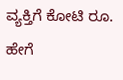ವ್ಯಕ್ತಿಗೆ ಕೋಟಿ ರೂ. ಹೇಗೆ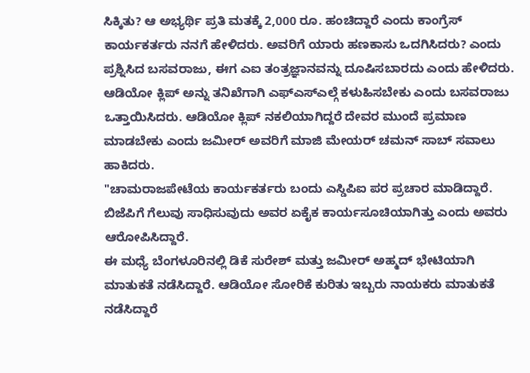ಸಿಕ್ಕಿತು? ಆ ಅಭ್ಯರ್ಥಿ ಪ್ರತಿ ಮತಕ್ಕೆ 2,000 ರೂ. ಹಂಚಿದ್ದಾರೆ ಎಂದು ಕಾಂಗ್ರೆಸ್ ಕಾರ್ಯಕರ್ತರು ನನಗೆ ಹೇಳಿದರು. ಅವರಿಗೆ ಯಾರು ಹಣಕಾಸು ಒದಗಿಸಿದರು? ಎಂದು ಪ್ರಶ್ನಿಸಿದ ಬಸವರಾಜು, ಈಗ ಎಐ ತಂತ್ರಜ್ಞಾನವನ್ನು ದೂಷಿಸಬಾರದು ಎಂದು ಹೇಳಿದರು.
ಆಡಿಯೋ ಕ್ಲಿಪ್ ಅನ್ನು ತನಿಖೆಗಾಗಿ ಎಫ್ಎಸ್ಎಲ್ಗೆ ಕಳುಹಿಸಬೇಕು ಎಂದು ಬಸವರಾಜು ಒತ್ತಾಯಿಸಿದರು. ಆಡಿಯೋ ಕ್ಲಿಪ್ ನಕಲಿಯಾಗಿದ್ದರೆ ದೇವರ ಮುಂದೆ ಪ್ರಮಾಣ ಮಾಡಬೇಕು ಎಂದು ಜಮೀರ್ ಅವರಿಗೆ ಮಾಜಿ ಮೇಯರ್ ಚಮನ್ ಸಾಬ್ ಸವಾಲು ಹಾಕಿದರು.
"ಚಾಮರಾಜಪೇಟೆಯ ಕಾರ್ಯಕರ್ತರು ಬಂದು ಎಸ್ಡಿಪಿಐ ಪರ ಪ್ರಚಾರ ಮಾಡಿದ್ದಾರೆ. ಬಿಜೆಪಿಗೆ ಗೆಲುವು ಸಾಧಿಸುವುದು ಅವರ ಏಕೈಕ ಕಾರ್ಯಸೂಚಿಯಾಗಿತ್ತು ಎಂದು ಅವರು ಆರೋಪಿಸಿದ್ದಾರೆ.
ಈ ಮಧ್ಯೆ ಬೆಂಗಳೂರಿನಲ್ಲಿ ಡಿಕೆ ಸುರೇಶ್ ಮತ್ತು ಜಮೀರ್ ಅಹ್ಮದ್ ಭೇಟಿಯಾಗಿ ಮಾತುಕತೆ ನಡೆಸಿದ್ದಾರೆ. ಆಡಿಯೋ ಸೋರಿಕೆ ಕುರಿತು ಇಬ್ಬರು ನಾಯಕರು ಮಾತುಕತೆ ನಡೆಸಿದ್ದಾರೆ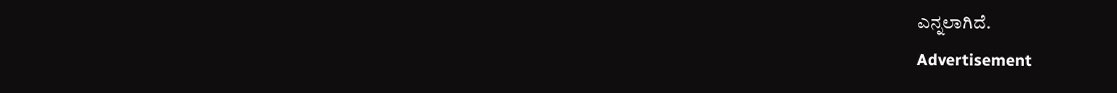ಎನ್ನಲಾಗಿದೆ.
Advertisement